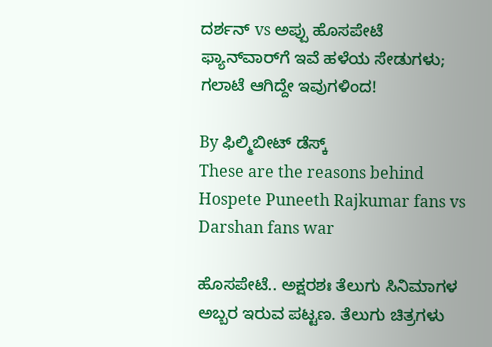ದರ್ಶನ್ vs ಅಪ್ಪು ಹೊಸಪೇಟೆ ಫ್ಯಾನ್‌ವಾರ್‌ಗೆ ಇವೆ ಹಳೆಯ ಸೇಡುಗಳು; ಗಲಾಟೆ ಆಗಿದ್ದೇ ಇವುಗಳಿಂದ!

By ಫಿಲ್ಮಿಬೀಟ್ ಡೆಸ್ಕ್
These are the reasons behind Hospete Puneeth Rajkumar fans vs Darshan fans war

ಹೊಸಪೇಟೆ.. ಅಕ್ಷರಶಃ ತೆಲುಗು ಸಿನಿಮಾಗಳ ಅಬ್ಬರ ಇರುವ ಪಟ್ಟಣ. ತೆಲುಗು ಚಿತ್ರಗಳು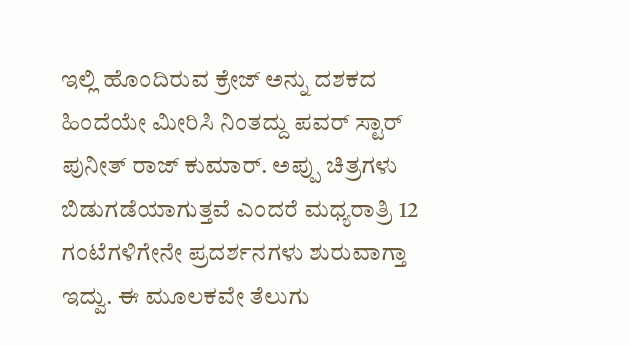ಇಲ್ಲಿ ಹೊಂದಿರುವ ಕ್ರೇಜ್ ಅನ್ನು ದಶಕದ ಹಿಂದೆಯೇ ಮೀರಿಸಿ ನಿಂತದ್ದು ಪವರ್ ಸ್ಟಾರ್ ಪುನೀತ್ ರಾಜ್ ಕುಮಾರ್. ಅಪ್ಪು ಚಿತ್ರಗಳು ಬಿಡುಗಡೆಯಾಗುತ್ತವೆ ಎಂದರೆ ಮಧ್ಯರಾತ್ರಿ 12 ಗಂಟೆಗಳಿಗೇನೇ ಪ್ರದರ್ಶನಗಳು ಶುರುವಾಗ್ತಾ ಇದ್ವು. ಈ ಮೂಲಕವೇ ತೆಲುಗು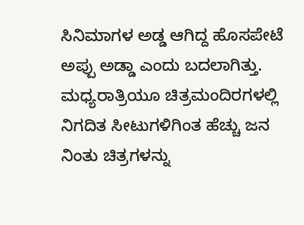ಸಿನಿಮಾಗಳ‌ ಅಡ್ಡ ಆಗಿದ್ದ ಹೊಸಪೇಟೆ ಅಪ್ಪು ಅಡ್ಡಾ ಎಂದು ಬದಲಾಗಿತ್ತು. ಮಧ್ಯರಾತ್ರಿಯೂ ಚಿತ್ರಮಂದಿರಗಳಲ್ಲಿ ನಿಗದಿತ ಸೀಟುಗಳಿಗಿಂತ ಹೆಚ್ಚು ಜನ ನಿಂತು ಚಿತ್ರಗಳನ್ನು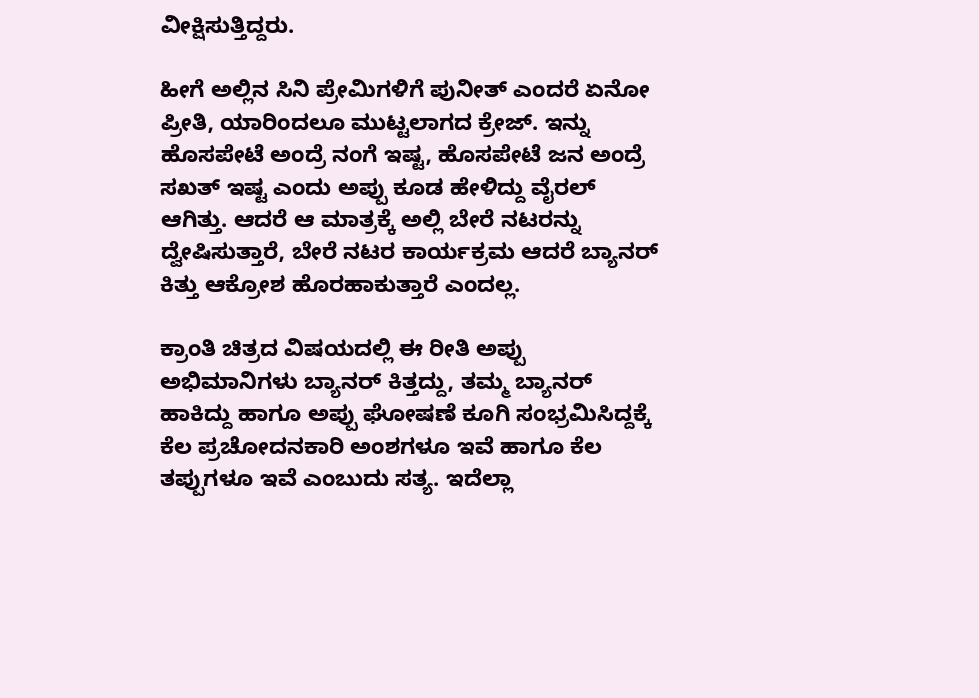ವೀಕ್ಷಿಸುತ್ತಿದ್ದರು‌.

ಹೀಗೆ ಅಲ್ಲಿನ ಸಿನಿ ಪ್ರೇಮಿಗಳಿಗೆ ಪುನೀತ್ ಎಂದರೆ ಏನೋ ಪ್ರೀತಿ, ಯಾರಿಂದಲೂ ಮುಟ್ಟಲಾಗದ ಕ್ರೇಜ್. ಇನ್ನು ಹೊಸಪೇಟೆ ಅಂದ್ರೆ ನಂಗೆ ಇಷ್ಟ, ಹೊಸಪೇಟೆ ಜನ ಅಂದ್ರೆ ಸಖತ್ ಇಷ್ಟ ಎಂದು ಅಪ್ಪು ಕೂಡ ಹೇಳಿದ್ದು ವೈರಲ್ ಆಗಿತ್ತು. ಆದರೆ ಆ ಮಾತ್ರಕ್ಕೆ ಅಲ್ಲಿ ಬೇರೆ ನಟರನ್ನು ದ್ವೇಷಿಸುತ್ತಾರೆ, ಬೇರೆ ನಟರ ಕಾರ್ಯಕ್ರಮ ಆದರೆ ಬ್ಯಾನರ್ ಕಿತ್ತು ಆಕ್ರೋಶ ಹೊರಹಾಕುತ್ತಾರೆ ಎಂದಲ್ಲ.

ಕ್ರಾಂತಿ ಚಿತ್ರದ ವಿಷಯದಲ್ಲಿ ಈ ರೀತಿ ಅಪ್ಪು ಅಭಿಮಾನಿಗಳು ಬ್ಯಾನರ್ ಕಿತ್ತದ್ದು, ತಮ್ಮ‌ ಬ್ಯಾನರ್ ಹಾಕಿದ್ದು ಹಾಗೂ ಅಪ್ಪು ಘೋಷಣೆ ಕೂಗಿ ಸಂಭ್ರಮಿಸಿದ್ದಕ್ಕೆ ಕೆಲ ಪ್ರಚೋದನಕಾರಿ ಅಂಶಗಳೂ ಇವೆ ಹಾಗೂ ಕೆಲ ತಪ್ಪುಗಳೂ ಇವೆ ಎಂಬುದು ಸತ್ಯ. ಇದೆಲ್ಲಾ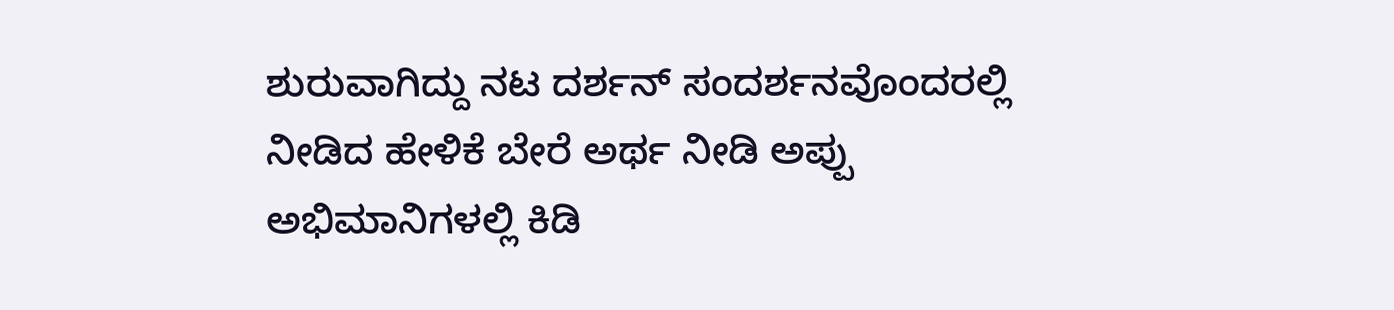ಶುರುವಾಗಿದ್ದು ನಟ ದರ್ಶನ್ ಸಂದರ್ಶನವೊಂದರಲ್ಲಿ ನೀಡಿದ ಹೇಳಿಕೆ ಬೇರೆ ಅರ್ಥ ನೀಡಿ ಅಪ್ಪು ಅಭಿಮಾನಿಗಳಲ್ಲಿ ಕಿಡಿ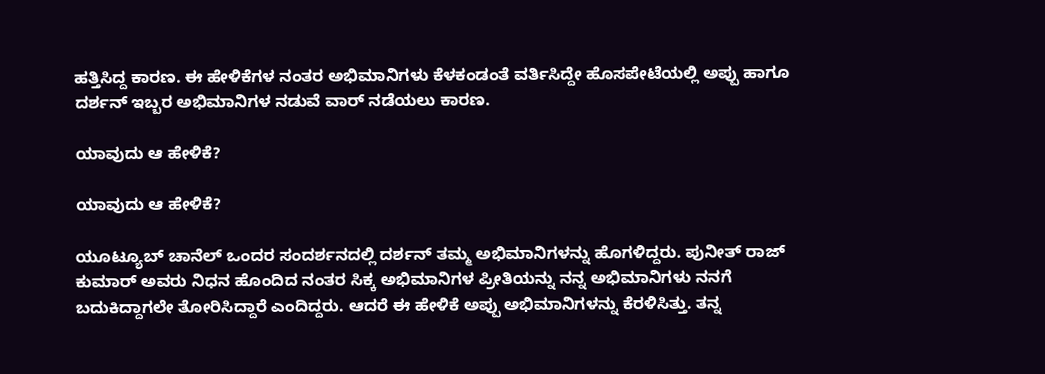ಹತ್ತಿಸಿದ್ದ ಕಾರಣ. ಈ ಹೇಳಿಕೆಗಳ ನಂತರ ಅಭಿಮಾನಿಗಳು ಕೆಳಕಂಡಂತೆ ವರ್ತಿಸಿದ್ದೇ ಹೊಸಪೇಟೆಯಲ್ಲಿ ಅಪ್ಪು ಹಾಗೂ ದರ್ಶನ್ ಇಬ್ಬರ ಅಭಿಮಾನಿಗಳ ನಡುವೆ ವಾರ್ ನಡೆಯಲು ಕಾರಣ.

ಯಾವುದು ಆ ಹೇಳಿಕೆ?

ಯಾವುದು ಆ ಹೇಳಿಕೆ?

ಯೂಟ್ಯೂಬ್ ಚಾನೆಲ್ ಒಂದರ ಸಂದರ್ಶನದಲ್ಲಿ ದರ್ಶನ್ ತಮ್ಮ ಅಭಿಮಾನಿಗಳನ್ನು ಹೊಗಳಿದ್ದರು‌. ಪುನೀತ್ ರಾಜ್ ಕುಮಾರ್ ಅವರು ನಿಧನ ಹೊಂದಿದ ನಂತರ ಸಿಕ್ಕ ಅಭಿಮಾನಿಗಳ ಪ್ರೀತಿಯನ್ನು ನನ್ನ ಅಭಿಮಾನಿಗಳು ನನಗೆ ಬದುಕಿದ್ದಾಗಲೇ ತೋರಿಸಿದ್ದಾರೆ ಎಂದಿದ್ದರು. ಆದರೆ ಈ ಹೇಳಿಕೆ ಅಪ್ಪು ಅಭಿಮಾನಿಗಳನ್ನು ಕೆರಳಿಸಿತ್ತು. ತನ್ನ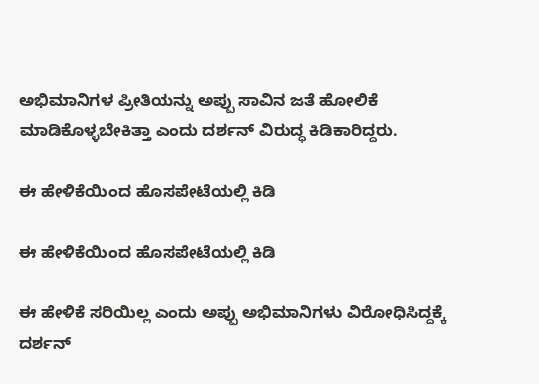ಅಭಿಮಾ‌ನಿಗಳ ಪ್ರೀತಿಯನ್ನು ಅಪ್ಪು ಸಾವಿನ ಜತೆ ಹೋಲಿಕೆ ಮಾಡಿಕೊಳ್ಳಬೇಕಿತ್ತಾ ಎಂದು ದರ್ಶನ್ ವಿರುದ್ಧ ಕಿಡಿಕಾರಿದ್ದರು.

ಈ ಹೇಳಿಕೆಯಿಂದ ಹೊಸಪೇಟೆಯಲ್ಲಿ ಕಿಡಿ

ಈ ಹೇಳಿಕೆಯಿಂದ ಹೊಸಪೇಟೆಯಲ್ಲಿ ಕಿಡಿ

ಈ ಹೇಳಿಕೆ ಸರಿಯಿಲ್ಲ ಎಂದು ಅಪ್ಪು ಅಭಿಮಾನಿಗಳು ವಿರೋಧಿಸಿದ್ದಕ್ಕೆ ದರ್ಶನ್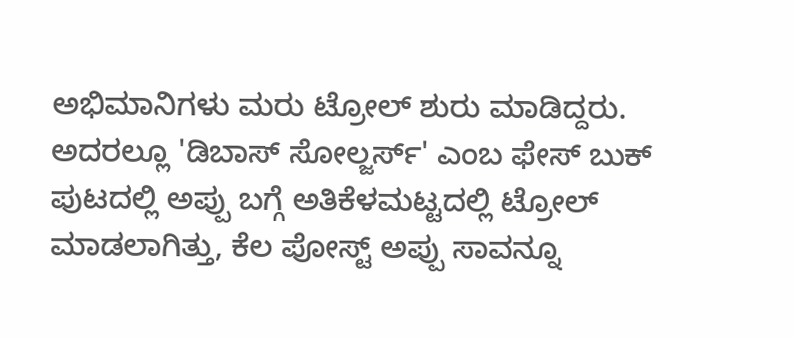ಅಭಿಮಾನಿಗಳು ಮರು ಟ್ರೋಲ್ ಶುರು ಮಾಡಿದ್ದರು. ಅದರಲ್ಲೂ 'ಡಿಬಾಸ್ ಸೋಲ್ಜರ್ಸ್' ಎಂಬ ಫೇಸ್ ಬುಕ್ ಪುಟದಲ್ಲಿ ಅಪ್ಪು ಬಗ್ಗೆ ಅತಿಕೆಳಮಟ್ಟದಲ್ಲಿ ಟ್ರೋಲ್ ಮಾಡಲಾಗಿತ್ತು, ಕೆಲ ಪೋಸ್ಟ್ ಅಪ್ಪು ಸಾವನ್ನೂ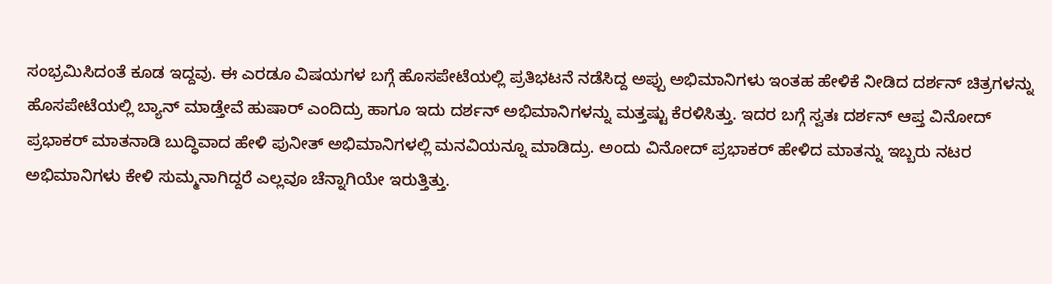ಸಂಭ್ರಮಿಸಿದಂತೆ ಕೂಡ ಇದ್ದವು‌. ಈ ಎರಡೂ ವಿಷಯಗಳ ಬಗ್ಗೆ ಹೊಸಪೇಟೆಯಲ್ಲಿ ಪ್ರತಿಭಟನೆ ನಡೆಸಿದ್ದ ಅಪ್ಪು ಅಭಿಮಾನಿಗಳು ಇಂತಹ ಹೇಳಿಕೆ ನೀಡಿದ ದರ್ಶನ್ ಚಿತ್ರಗಳನ್ನು ಹೊಸಪೇಟೆಯಲ್ಲಿ ಬ್ಯಾನ್ ಮಾಡ್ತೇವೆ ಹುಷಾರ್ ಎಂದಿದ್ರು ಹಾಗೂ ಇದು ದರ್ಶನ್ ಅಭಿಮಾನಿಗಳನ್ನು ಮತ್ತಷ್ಟು ಕೆರಳಿಸಿತ್ತು. ಇದರ ಬಗ್ಗೆ ಸ್ವತಃ ದರ್ಶನ್ ಆಪ್ತ ವಿನೋದ್ ಪ್ರಭಾಕರ್ ಮಾತನಾಡಿ ಬುದ್ಧಿವಾದ ಹೇಳಿ ಪುನೀತ್ ಅಭಿಮಾನಿಗಳಲ್ಲಿ ಮನವಿಯನ್ನೂ‌ ಮಾಡಿದ್ರು‌. ಅಂದು ವಿನೋದ್ ಪ್ರಭಾಕರ್ ಹೇಳಿದ ಮಾತನ್ನು ಇಬ್ಬರು ನಟರ ಅಭಿಮಾನಿಗಳು ಕೇಳಿ ಸುಮ್ಮನಾಗಿದ್ದರೆ ಎಲ್ಲವೂ ಚೆನ್ನಾಗಿಯೇ ಇರುತ್ತಿತ್ತು.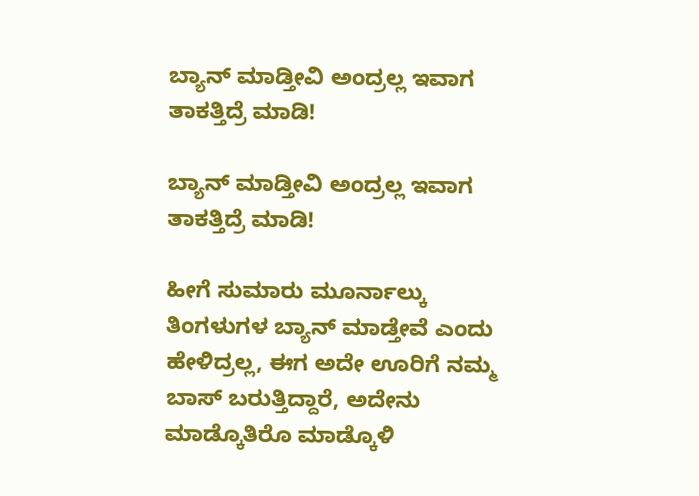ಬ್ಯಾನ್ ಮಾಡ್ತೀವಿ ಅಂದ್ರಲ್ಲ ಇವಾಗ ತಾಕತ್ತಿದ್ರೆ ಮಾಡಿ!

ಬ್ಯಾನ್ ಮಾಡ್ತೀವಿ ಅಂದ್ರಲ್ಲ ಇವಾಗ ತಾಕತ್ತಿದ್ರೆ ಮಾಡಿ!

ಹೀಗೆ ಸುಮಾರು ಮೂರ್ನಾಲ್ಕು ತಿಂಗಳುಗಳ ಬ್ಯಾನ್ ಮಾಡ್ತೇವೆ ಎಂದು ಹೇಳಿದ್ರಲ್ಲ, ಈಗ ಅದೇ ಊರಿಗೆ ನಮ್ಮ ಬಾಸ್ ಬರುತ್ತಿದ್ದಾರೆ, ಅದೇನು ಮಾಡ್ಕೊತಿರೊ ಮಾಡ್ಕೊಳಿ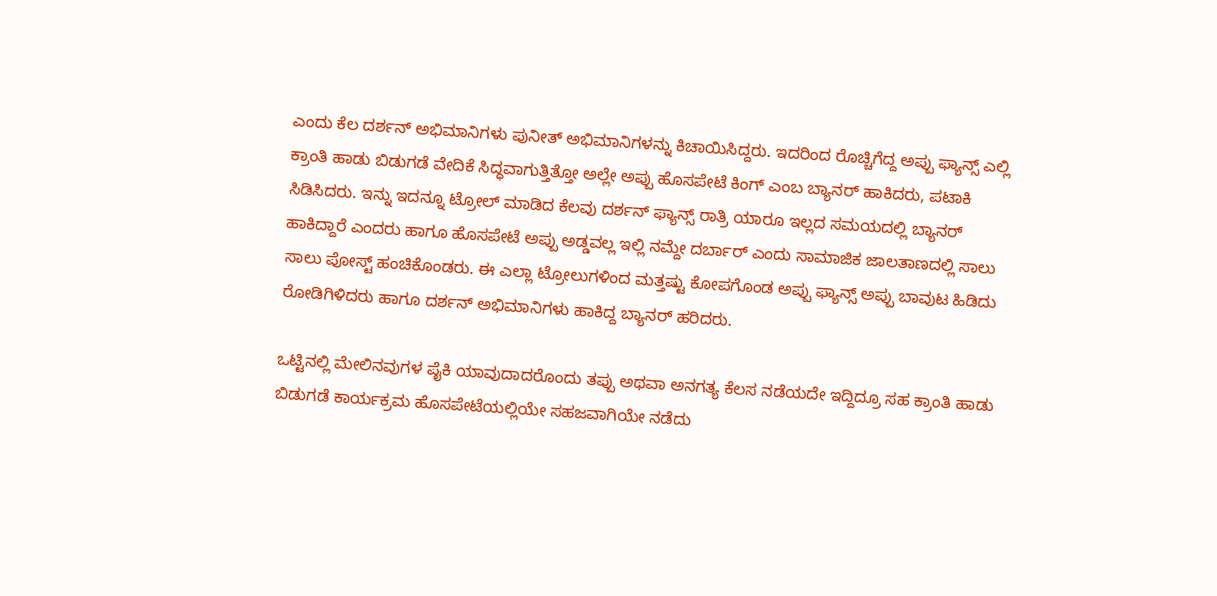ಎಂದು ಕೆಲ ದರ್ಶನ್ ಅಭಿಮಾನಿಗಳು ಪುನೀತ್ ಅಭಿಮಾನಿಗಳನ್ನು ಕಿಚಾಯಿಸಿದ್ದರು. ಇದರಿಂದ ರೊಚ್ಚಿಗೆದ್ದ ಅಪ್ಪು ಫ್ಯಾನ್ಸ್ ಎಲ್ಲಿ ಕ್ರಾಂತಿ ಹಾಡು ಬಿಡುಗಡೆ ವೇದಿಕೆ ಸಿದ್ಧವಾಗುತ್ತಿತ್ತೋ ಅಲ್ಲೇ ಅಪ್ಪು ಹೊಸಪೇಟೆ ಕಿಂಗ್ ಎಂಬ ಬ್ಯಾನರ್ ಹಾಕಿದರು‌, ಪಟಾಕಿ ಸಿಡಿಸಿದರು. ಇನ್ನು ಇದನ್ನೂ ಟ್ರೋಲ್ ಮಾಡಿದ ಕೆಲವು ದರ್ಶನ್ ಫ್ಯಾನ್ಸ್ ರಾತ್ರಿ ಯಾರೂ ಇಲ್ಲದ ಸಮಯದಲ್ಲಿ ಬ್ಯಾನರ್ ಹಾಕಿದ್ದಾರೆ ಎಂದರು ಹಾಗೂ ಹೊಸಪೇಟೆ ಅಪ್ಪು ಅಡ್ಡವಲ್ಲ ಇಲ್ಲಿ ನಮ್ದೇ ದರ್ಬಾರ್ ಎಂದು ಸಾಮಾಜಿಕ ಜಾಲತಾಣದಲ್ಲಿ ಸಾಲು ಸಾಲು ಪೋಸ್ಟ್ ಹಂಚಿಕೊಂಡರು. ಈ ಎಲ್ಲಾ ಟ್ರೋಲುಗಳಿಂದ ಮತ್ತಷ್ಟು ಕೋಪಗೊಂಡ ಅಪ್ಪು ಫ್ಯಾನ್ಸ್ ಅಪ್ಪು ಬಾವುಟ ಹಿಡಿದು ರೋಡಿಗಿಳಿದರು ಹಾಗೂ ದರ್ಶನ್ ಅಭಿಮಾನಿಗಳು ಹಾಕಿದ್ದ ಬ್ಯಾನರ್ ಹರಿದರು.

ಒಟ್ಟಿನಲ್ಲಿ ಮೇಲಿನವುಗಳ‌ ಪೈಕಿ ಯಾವುದಾದರೊಂದು ತಪ್ಪು ಅಥವಾ ಅನಗತ್ಯ ಕೆಲಸ ನಡೆಯದೇ ಇದ್ದಿದ್ರೂ ಸಹ ಕ್ರಾಂತಿ ಹಾಡು ಬಿಡುಗಡೆ ಕಾರ್ಯಕ್ರಮ ಹೊಸಪೇಟೆಯಲ್ಲಿಯೇ ಸಹಜವಾಗಿಯೇ ನಡೆದು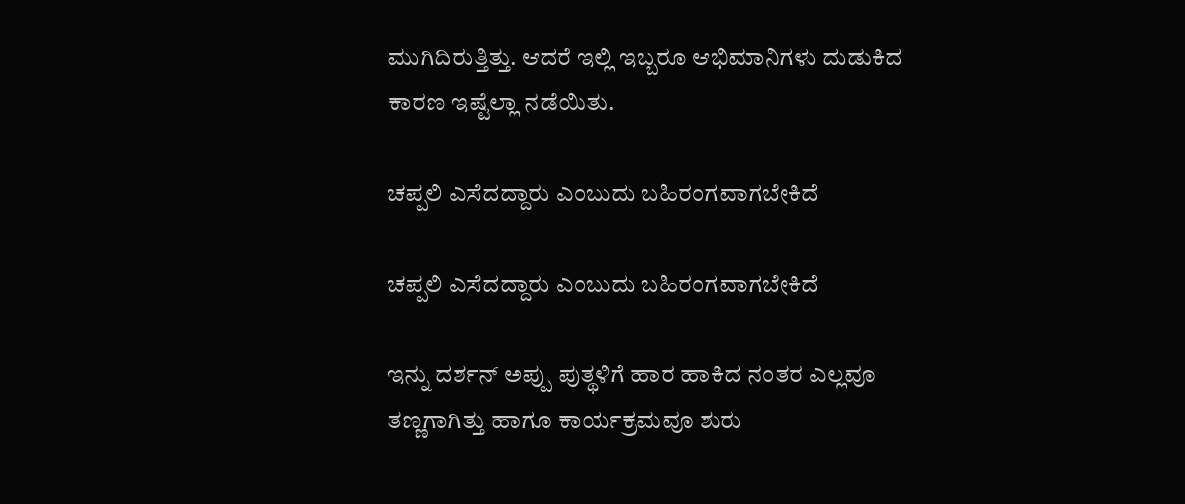ಮುಗಿದಿರುತ್ತಿತ್ತು. ಆದರೆ ಇಲ್ಲಿ ಇಬ್ಬರೂ ಆಭಿಮಾನಿಗಳು ದುಡುಕಿದ ಕಾರಣ ಇಷ್ಟೆಲ್ಲಾ ನಡೆಯಿತು.

ಚಪ್ಪಲಿ ಎಸೆದದ್ದಾರು ಎಂಬುದು ಬಹಿರಂಗವಾಗಬೇಕಿದೆ

ಚಪ್ಪಲಿ ಎಸೆದದ್ದಾರು ಎಂಬುದು ಬಹಿರಂಗವಾಗಬೇಕಿದೆ

ಇನ್ನು ದರ್ಶನ್ ಅಪ್ಪು ಪುತ್ಥಳಿಗೆ ಹಾರ ಹಾಕಿದ ನಂತರ ಎಲ್ಲವೂ ತಣ್ಣಗಾಗಿತ್ತು ಹಾಗೂ ಕಾರ್ಯಕ್ರಮವೂ ಶುರು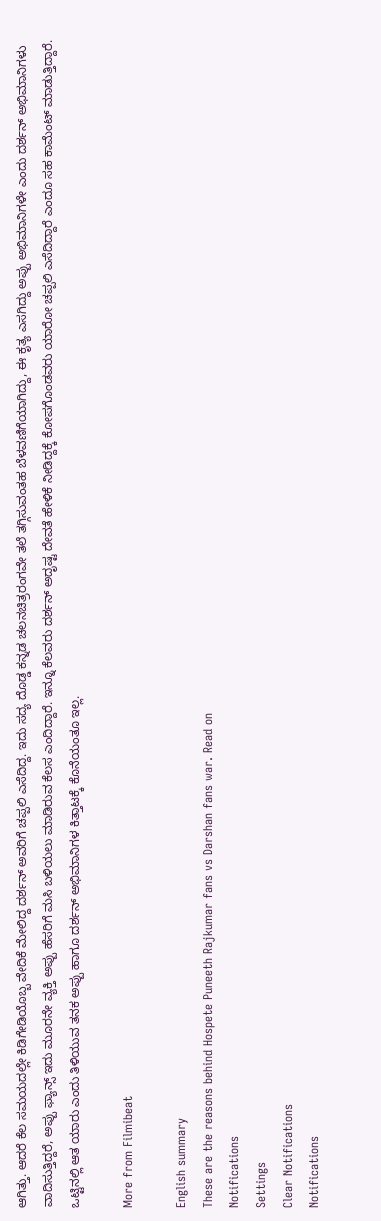ಆಗಿತ್ತು‌. ಆದರೆ ಕೆಲ ಸಮಯದಲ್ಲೇ ಕಿಡಿಗೇಡಿಯೊಬ್ಬ ವೇದಿಕೆ ಮೇಲಿದ್ದ ದರ್ಶನ್ ಅವರಿಗೆ ಚಪ್ಪಲಿ ಎಸೆದಿದ್ದ. ಇದು ಸದ್ಯ ದೊಡ್ಡ ಕನ್ನಡ ಚಲನಚಿತ್ರರಂಗವೇ ತಲೆ ತಗ್ಗಿಸುವಂತಹ ಬೆಳವಣಿಗೆಯಾಗಿದ್ದು, ಈ ಕೃತ್ಯ ಎಸಗಿದ್ದು ಅಪ್ಪು ಅಭಿಮಾನಿಗಳೇ ಎಂದು ದರ್ಶನ್ ಅಭಿಮಾನಿಗಳು ವಾದಿಸುತ್ತಿದ್ದರೆ, ಅಪ್ಪು ಫ್ಯಾನ್ಸ್ ಇದು ಮೂರನೇ ವ್ಯಕ್ತಿ ಅಪ್ಪು ಹೆಸರಿಗೆ ಮಸಿ ಬಳಿಯಲು ಮಾಡಿರುವ ಕೆಲಸ ಎಂದಿದ್ದಾರೆ. ಇನ್ನೂ ಕೆಲವರು ದರ್ಶನ್ ಅದೃಷ್ಟ ದೇವತೆ ಹೇಳಿಕೆ ನೀಡಿದ್ದಕ್ಕೆ ಕೋಪಗೊಂಡವರು ಯಾರೋ ಚಪ್ಪಲಿ ಎಸೆದಿದ್ದಾರೆ ಎಂದೂ ಸಹ ಕಾಮೆಂಟ್ ಮಾಡುತ್ತಿದ್ದಾರೆ‌. ಒಟ್ಟಿನಲ್ಲಿ ಆತ ಯಾರು ಎಂದು ತಿಳಿಯುವ ತನಕ ಅಪ್ಪು ಹಾಗೂ ದರ್ಶನ್ ಅಭಿಮಾನಿಗಳ ಕಿತ್ತಾಟಕ್ಕೆ ಕೊನೆಯಂತೂ ಇಲ್ಲ.

More from Filmibeat

English summary
These are the reasons behind Hospete Puneeth Rajkumar fans vs Darshan fans war. Read on
Notifications
Settings
Clear Notifications
Notifications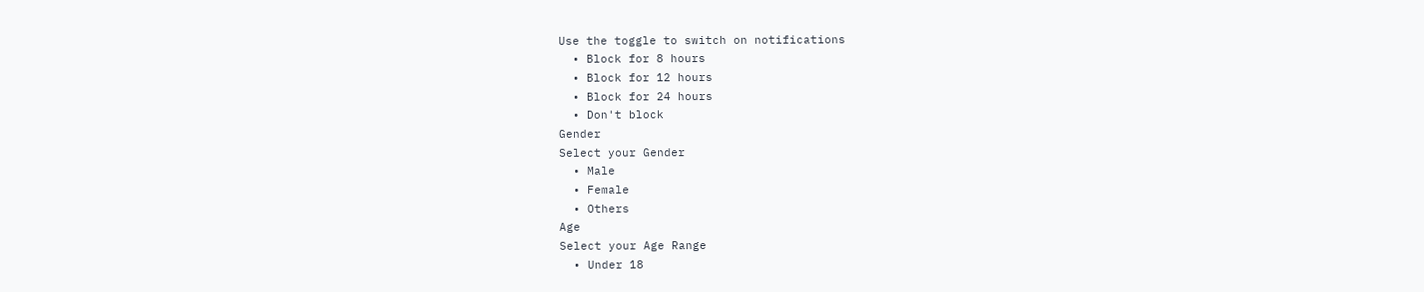Use the toggle to switch on notifications
  • Block for 8 hours
  • Block for 12 hours
  • Block for 24 hours
  • Don't block
Gender
Select your Gender
  • Male
  • Female
  • Others
Age
Select your Age Range
  • Under 18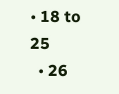• 18 to 25
  • 26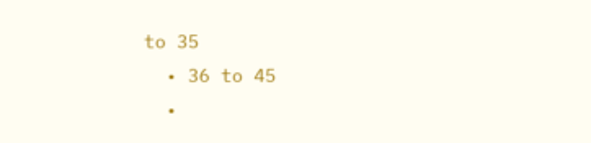to 35
  • 36 to 45
  •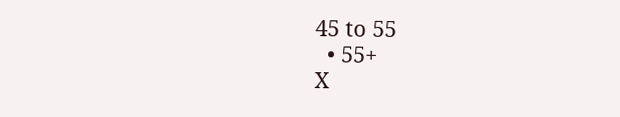45 to 55
  • 55+
X